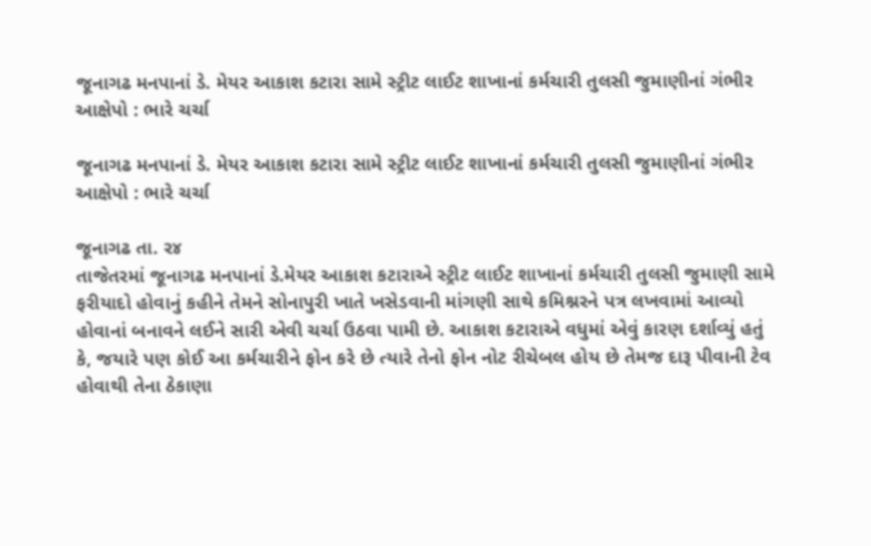જૂનાગઢ મનપાનાં ડે. મેયર આકાશ કટારા સામે સ્ટ્રીટ લાઈટ શાખાનાં કર્મચારી તુલસી જુમાણીનાં ગંભીર આક્ષેપો : ભારે ચર્ચા

જૂનાગઢ મનપાનાં ડે. મેયર આકાશ કટારા સામે સ્ટ્રીટ લાઈટ શાખાનાં કર્મચારી તુલસી જુમાણીનાં ગંભીર આક્ષેપો : ભારે ચર્ચા

જૂનાગઢ તા. ર૪
તાજેતરમાં જૂનાગઢ મનપાનાં ડે.મેયર આકાશ કટારાએ સ્ટ્રીટ લાઈટ શાખાનાં કર્મચારી તુલસી જુમાણી સામે ફરીયાદો હોવાનું કહીને તેમને સોનાપુરી ખાતે ખસેડવાની માંગણી સાથે કમિશ્નરને પત્ર લખવામાં આવ્યો હોવાનાં બનાવને લઈને સારી એવી ચર્ચા ઉઠવા પામી છે. આકાશ કટારાએ વધુમાં એવું કારણ દર્શાવ્યું હતું કે, જયારે પણ કોઈ આ કર્મચારીને ફોન કરે છે ત્યારે તેનો ફોન નોટ રીચેબલ હોય છે તેમજ દારૂ પીવાની ટેવ હોવાથી તેના ઠેકાણા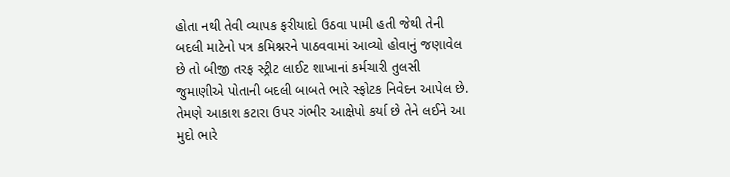હોતા નથી તેવી વ્યાપક ફરીયાદો ઉઠવા પામી હતી જેથી તેની બદલી માટેનો પત્ર કમિશ્નરને પાઠવવામાં આવ્યો હોવાનું જણાવેલ છે તો બીજી તરફ સ્ટ્રીટ લાઈટ શાખાનાં કર્મચારી તુલસી જુમાણીએ પોતાની બદલી બાબતે ભારે સ્ફોટક નિવેદન આપેલ છે. તેમણે આકાશ કટારા ઉપર ગંભીર આક્ષેપો કર્યા છે તેને લઈને આ મુદો ભારે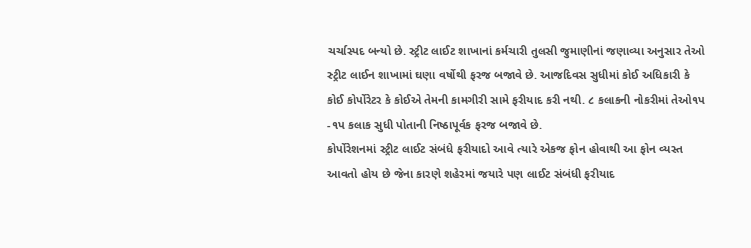ચર્ચાસ્પદ બન્યો છે. સ્ટ્રીટ લાઈટ શાખાનાં કર્મચારી તુલસી જુમાણીનાં જણાવ્યા અનુસાર તેઓ સ્ટ્રીટ લાઈન શાખામાં ઘણા વર્ષોથી ફરજ બજાવે છે. આજદિવસ સુધીમાં કોઈ અધિકારી કે કોઈ કોર્પોરેટર કે કોઈએ તેમની કામગીરી સામે ફરીયાદ કરી નથી. ૮ કલાકની નોકરીમાં તેઓ૧પ -૧પ કલાક સુધી પોતાની નિષ્ઠાપૂર્વક ફરજ બજાવે છે.
કોર્પોરેશનમાં સ્ટ્રીટ લાઈટ સંબંધે ફરીયાદો આવે ત્યારે એકજ ફોન હોવાથી આ ફોન વ્યસ્ત આવતો હોય છે જેના કારણે શહેરમાં જયારે પણ લાઈટ સંબંધી ફરીયાદ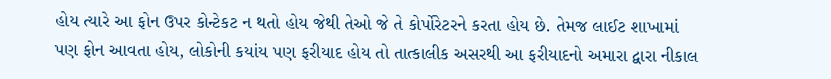હોય ત્યારે આ ફોન ઉપર કોન્ટેકટ ન થતો હોય જેથી તેઓ જે તે કોર્પોરેટરને કરતા હોય છે. તેમજ લાઈટ શાખામાં પણ ફોન આવતા હોય, લોકોની કયાંય પણ ફરીયાદ હોય તો તાત્કાલીક અસરથી આ ફરીયાદનો અમારા દ્વારા નીકાલ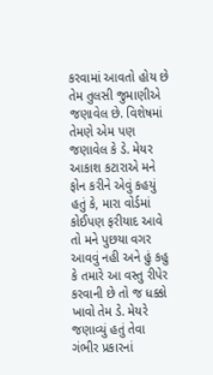કરવામાં આવતો હોય છે તેમ તુલસી જુમાણીએ જણાવેલ છે. વિશેષમાં તેમણે એમ પણ જણાવેલ કે ડે. મેયર આકાશ કટારાએ મને ફોન કરીને એવું કહયું હતું કે, મારા વોર્ડમાં કોઈપણ ફરીયાદ આવે તો મને પુછયા વગર આવવું નહી અને હું કહુ કે તમારે આ વસ્તુ રીપેર કરવાની છે તો જ ધક્કો ખાવો તેમ ડે. મેયરે જણાવ્યું હતું તેવા ગંભીર પ્રકારનાં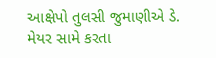આક્ષેપો તુલસી જુમાણીએ ડે. મેયર સામે કરતા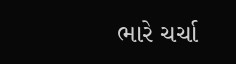ભારે ચર્ચા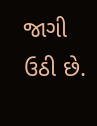જાગી ઉઠી છે.